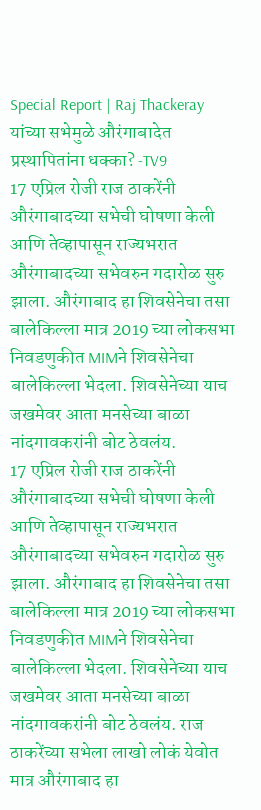Special Report | Raj Thackeray यांच्या सभेमुळे औरंगाबादेत प्रस्थापितांना धक्का? -TV9
17 एप्रिल रोजी राज ठाकरेंनी औरंगाबादच्या सभेची घोषणा केली आणि तेव्हापासून राज्यभरात औरंगाबादच्या सभेवरुन गदारोळ सुरु झाला. औरंगाबाद हा शिवसेनेचा तसा बालेकिल्ला मात्र 2019 च्या लोकसभा निवडणुकीत MIMने शिवसेनेचा बालेकिल्ला भेदला. शिवसेनेच्या याच जखमेवर आता मनसेच्या बाळा नांदगावकरांनी बोट ठेवलंय.
17 एप्रिल रोजी राज ठाकरेंनी औरंगाबादच्या सभेची घोषणा केली आणि तेव्हापासून राज्यभरात औरंगाबादच्या सभेवरुन गदारोळ सुरु झाला. औरंगाबाद हा शिवसेनेचा तसा बालेकिल्ला मात्र 2019 च्या लोकसभा निवडणुकीत MIMने शिवसेनेचा बालेकिल्ला भेदला. शिवसेनेच्या याच जखमेवर आता मनसेच्या बाळा नांदगावकरांनी बोट ठेवलंय. राज ठाकरेंच्या सभेला लाखो लोकं येवोत मात्र औरंगाबाद हा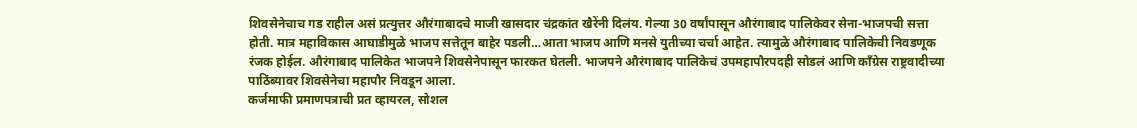शिवसेनेचाच गड राहील असं प्रत्युत्तर औरंगाबादचे माजी खासदार चंद्रकांत खैरेंनी दिलंय. गेल्या 30 वर्षांपासून औरंगाबाद पालिकेवर सेना-भाजपची सत्ता होती. मात्र महाविकास आघाडीमुळे भाजप सत्तेतून बाहेर पडली…आता भाजप आणि मनसे युतीच्या चर्चा आहेत. त्यामुळे औरंगाबाद पालिकेची निवडणूक रंजक होईल. औरंगाबाद पालिकेत भाजपने शिवसेनेपासून फारकत घेतली. भाजपने औरंगाबाद पालिकेचं उपमहापौरपदही सोडलं आणि काँग्रेस राष्ट्रवादीच्या पाठिंब्यावर शिवसेनेचा महापौर निवडून आला.
कर्जमाफी प्रमाणपत्राची प्रत व्हायरल, सोशल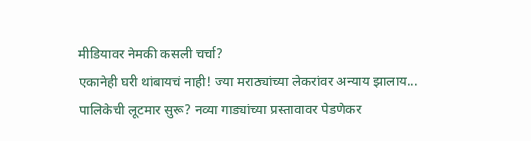मीडियावर नेमकी कसली चर्चा?
एकानेही घरी थांबायचं नाही! ज्या मराठ्यांच्या लेकरांवर अन्याय झालाय...
पालिकेची लूटमार सुरू? नव्या गाड्यांच्या प्रस्तावावर पेडणेकर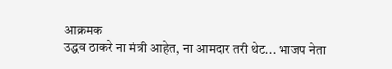आक्रमक
उद्धव ठाकरे ना मंत्री आहेत, ना आमदार तरी थेट... भाजप नेता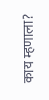काय म्हणाला?